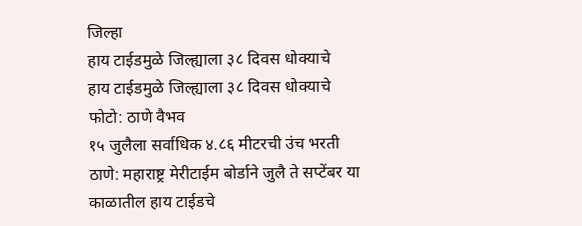जिल्हा
हाय टाईडमुळे जिल्ह्याला ३८ दिवस धोक्याचे
हाय टाईडमुळे जिल्ह्याला ३८ दिवस धोक्याचे
फोटो: ठाणे वैभव
१५ जुलैला सर्वाधिक ४.८६ मीटरची उंच भरती
ठाणे: महाराष्ट्र मेरीटाईम बोर्डाने जुलै ते सप्टेंबर या काळातील हाय टाईडचे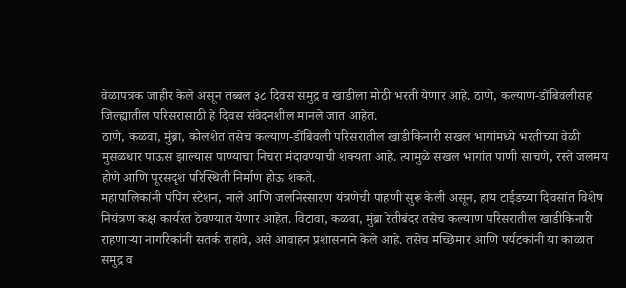वेळापत्रक जाहीर केले असून तब्बल ३८ दिवस समुद्र व खाडीला मोठी भरती येणार आहे. ठाणे, कल्याण-डोंबिवलीसह जिल्ह्यातील परिसरासाठी हे दिवस संवेदनशील मानले जात आहेत.
ठाणे, कळवा, मुंब्रा, कोलशेत तसेच कल्याण-डोंबिवली परिसरातील खाडीकिनारी सखल भागांमध्ये भरतीच्या वेळी मुसळधार पाऊस झाल्यास पाण्याचा निचरा मंदावण्याची शक्यता आहे. त्यामुळे सखल भागांत पाणी साचणे, रस्ते जलमय होणे आणि पूरसदृश परिस्थिती निर्माण होऊ शकते.
महापालिकांनी पंपिंग स्टेशन, नाले आणि जलनिस्सारण यंत्रणेची पाहणी सुरू केली असून, हाय टाईडच्या दिवसांत विशेष नियंत्रण कक्ष कार्यरत ठेवण्यात येणार आहेत. विटावा, कळवा, मुंब्रा रेतीबंदर तसेच कल्याण परिसरातील खाडीकिनारी राहणाऱ्या नागरिकांनी सतर्क राहावे, असे आवाहन प्रशासनाने केले आहे. तसेच मच्छिमार आणि पर्यटकांनी या काळात समुद्र व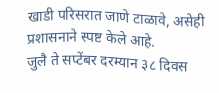खाडी परिसरात जाणे टाळावे, असेही प्रशासनाने स्पष्ट केले आहे.
जुलै ते सप्टेंबर दरम्यान ३८ दिवस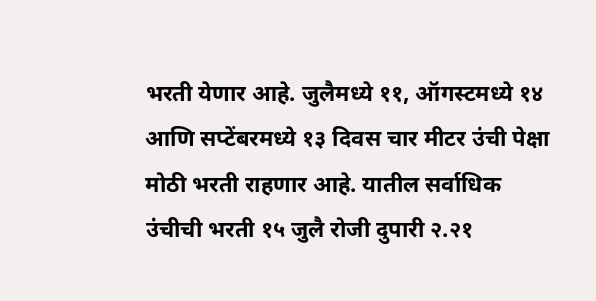भरती येणार आहे. जुलैमध्ये ११, ऑगस्टमध्ये १४ आणि सप्टेंबरमध्ये १३ दिवस चार मीटर उंची पेक्षा मोठी भरती राहणार आहे. यातील सर्वाधिक उंचीची भरती १५ जुलै रोजी दुपारी २.२१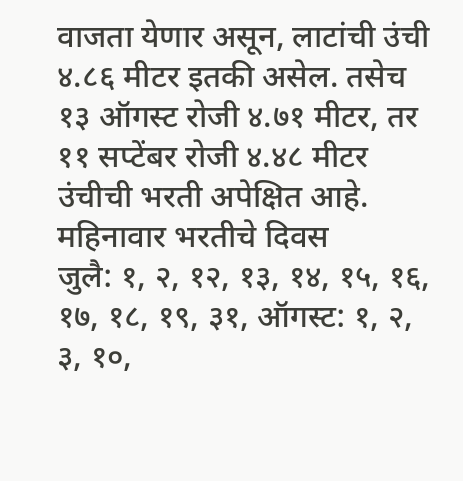वाजता येणार असून, लाटांची उंची ४.८६ मीटर इतकी असेल. तसेच १३ ऑगस्ट रोजी ४.७१ मीटर, तर ११ सप्टेंबर रोजी ४.४८ मीटर उंचीची भरती अपेक्षित आहे.
महिनावार भरतीचे दिवस
जुलै: १, २, १२, १३, १४, १५, १६, १७, १८, १९, ३१, ऑगस्ट: १, २, ३, १०,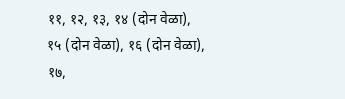११, १२, १३, १४ (दोन वेळा), १५ (दोन वेळा), १६ (दोन वेळा), १७,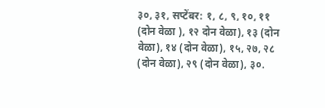३०, ३१, सप्टेंबर: १, ८, ९, १०, ११ (दोन वेळा ), १२ दोन वेळा), १३ (दोन वेळा), १४ (दोन वेळा), १५, २७, २८ (दोन वेळा), २९ (दोन वेळा), ३०.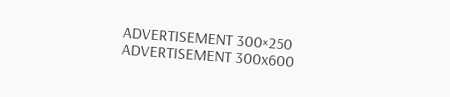ADVERTISEMENT 300×250
ADVERTISEMENT 300x600